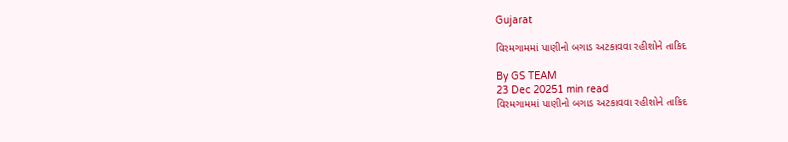Gujarat

વિરમગામમાં પાણીનો બગાડ અટકાવવા રહીશોને તાકિદ

By GS TEAM
23 Dec 20251 min read
વિરમગામમાં પાણીનો બગાડ અટકાવવા રહીશોને તાકિદ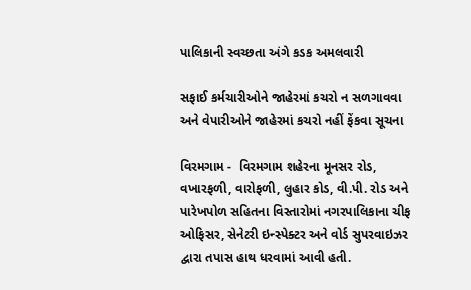પાલિકાની સ્વચ્છતા અંગે કડક અમલવારી

સફાઈ કર્મચારીઓને જાહેરમાં કચરો ન સળગાવવા અને વેપારીઓને જાહેરમાં કચરો નહીં ફેંકવા સૂચના

વિરમગામ -  વિરમગામ શહેરના મૂનસર રોડ, વખારફળી, વારોફળી, લુહાર કોડ, વી.પી. રોડ અને પારેખપોળ સહિતના વિસ્તારોમાં નગરપાલિકાના ચીફ ઓફિસર, સેનેટરી ઇન્સ્પેક્ટર અને વોર્ડ સુપરવાઇઝર દ્વારા તપાસ હાથ ધરવામાં આવી હતી.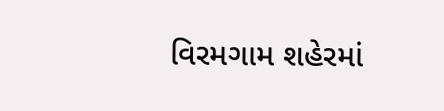વિરમગામ શહેરમાં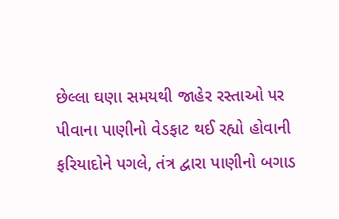છેલ્લા ઘણા સમયથી જાહેર રસ્તાઓ પર પીવાના પાણીનો વેડફાટ થઈ રહ્યો હોવાની ફરિયાદોને પગલે, તંત્ર દ્વારા પાણીનો બગાડ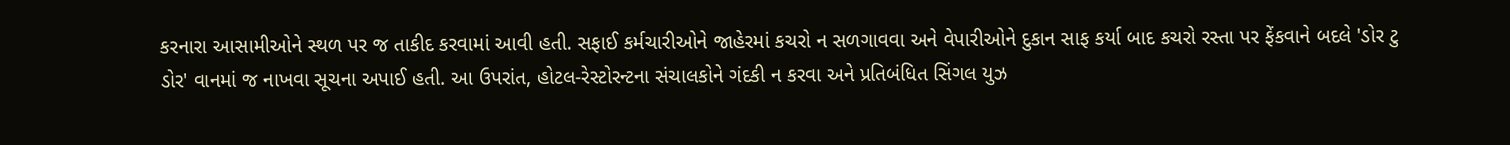કરનારા આસામીઓને સ્થળ પર જ તાકીદ કરવામાં આવી હતી. સફાઈ કર્મચારીઓને જાહેરમાં કચરો ન સળગાવવા અને વેપારીઓને દુકાન સાફ કર્યા બાદ કચરો રસ્તા પર ફેંકવાને બદલે 'ડોર ટુ ડોર' વાનમાં જ નાખવા સૂચના અપાઈ હતી. આ ઉપરાંત, હોટલ-રેસ્ટોરન્ટના સંચાલકોને ગંદકી ન કરવા અને પ્રતિબંધિત સિંગલ યુઝ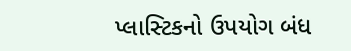પ્લાસ્ટિકનો ઉપયોગ બંધ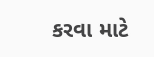કરવા માટે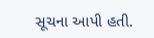સૂચના આપી હતી.